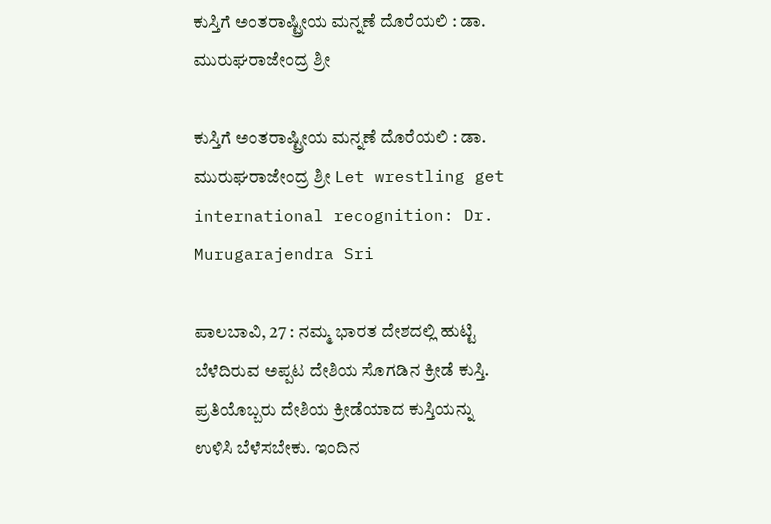ಕುಸ್ತಿಗೆ ಅಂತರಾಷ್ಟ್ರೀಯ ಮನ್ನಣೆ ದೊರೆಯಲಿ : ಡಾ. ಮುರುಘರಾಜೇಂದ್ರ ಶ್ರೀ

ಕುಸ್ತಿಗೆ ಅಂತರಾಷ್ಟ್ರೀಯ ಮನ್ನಣೆ ದೊರೆಯಲಿ : ಡಾ. ಮುರುಘರಾಜೇಂದ್ರ ಶ್ರೀ Let wrestling get international recognition: Dr. Murugarajendra Sri

ಪಾಲಬಾವಿ, 27 : ನಮ್ಮ ಭಾರತ ದೇಶದಲ್ಲಿ ಹುಟ್ಟಿ ಬೆಳೆದಿರುವ ಅಪ್ಪಟ ದೇಶಿಯ ಸೊಗಡಿನ ಕ್ರೀಡೆ ಕುಸ್ತಿ. ಪ್ರತಿಯೊಬ್ಬರು ದೇಶಿಯ ಕ್ರೀಡೆಯಾದ ಕುಸ್ತಿಯನ್ನು ಉಳಿಸಿ ಬೆಳೆಸಬೇಕು. ಇಂದಿನ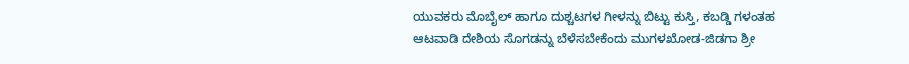ಯುವಕರು ಮೊಬೈಲ್ ಹಾಗೂ ದುಶ್ಚಟಗಳ ಗೀಳನ್ನು ಬಿಟ್ಟು ಕುಸ್ತಿ, ಕಬಡ್ಡಿ ಗಳಂತಹ ಆಟವಾಡಿ ದೇಶಿಯ ಸೊಗಡನ್ನು ಬೆಳೆಸಬೇಕೆಂದು ಮುಗಳಖೋಡ-ಜಿಡಗಾ ಶ್ರೀ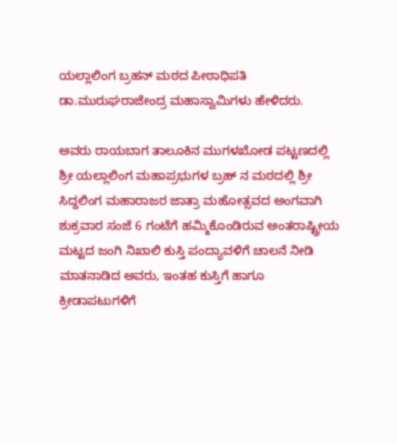ಯಲ್ಲಾಲಿಂಗ ಬ್ರಹನ್ ಮಠದ ಪೀಠಾಧಿಪತಿ ಡಾ.ಮುರುಘರಾಜೇಂದ್ರ ಮಹಾಸ್ವಾಮಿಗಳು ಹೇಳಿದರು.

ಅವರು ರಾಯಬಾಗ ತಾಲೂಕಿನ ಮುಗಳಖೋಡ ಪಟ್ಟಣದಲ್ಲಿ ಶ್ರೀ ಯಲ್ಲಾಲಿಂಗ ಮಹಾಪ್ರಭುಗಳ ಬ್ರಹ್ ನ ಮಠದಲ್ಲಿ ಶ್ರೀ ಸಿದ್ದಲಿಂಗ ಮಹಾರಾಜರ ಜಾತ್ರಾ ಮಹೋತ್ಸವದ ಅಂಗವಾಗಿ ಶುಕ್ರವಾರ ಸಂಜೆ 6 ಗಂಟೆಗೆ ಹಮ್ಮಿಕೊಂಡಿರುವ ಅಂತರಾಷ್ಟ್ರೀಯ ಮಟ್ಟದ ಜಂಗಿ ನಿಖಾಲಿ ಕುಸ್ತಿ ಪಂದ್ಯಾವಳಿಗೆ ಚಾಲನೆ ನೀಡಿ ಮಾತನಾಡಿದ ಅವರು, ಇಂತಹ ಕುಸ್ತಿಗೆ ಹಾಗೂ ಕ್ರೀಡಾಪಟುಗಳಿಗೆ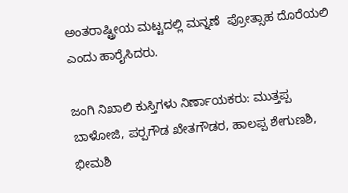ಅಂತರಾಷ್ಟ್ರೀಯ ಮಟ್ಟದಲ್ಲಿ ಮನ್ನಣೆ  ಪ್ರೋತ್ಸಾಹ ದೊರೆಯಲಿ ಎಂದು ಹಾರೈಸಿದರು.

ಜಂಗಿ ನಿಖಾಲಿ ಕುಸ್ತಿಗಳು ನಿರ್ಣಾಯಕರು: ಮುತ್ತಪ್ಪ ಬಾಳೋಜಿ, ಪರ‍್ಪಗೌಡ ಖೇತಗೌಡರ, ಹಾಲಪ್ಪ ಶೇಗುಣಶಿ, ಭೀಮಶಿ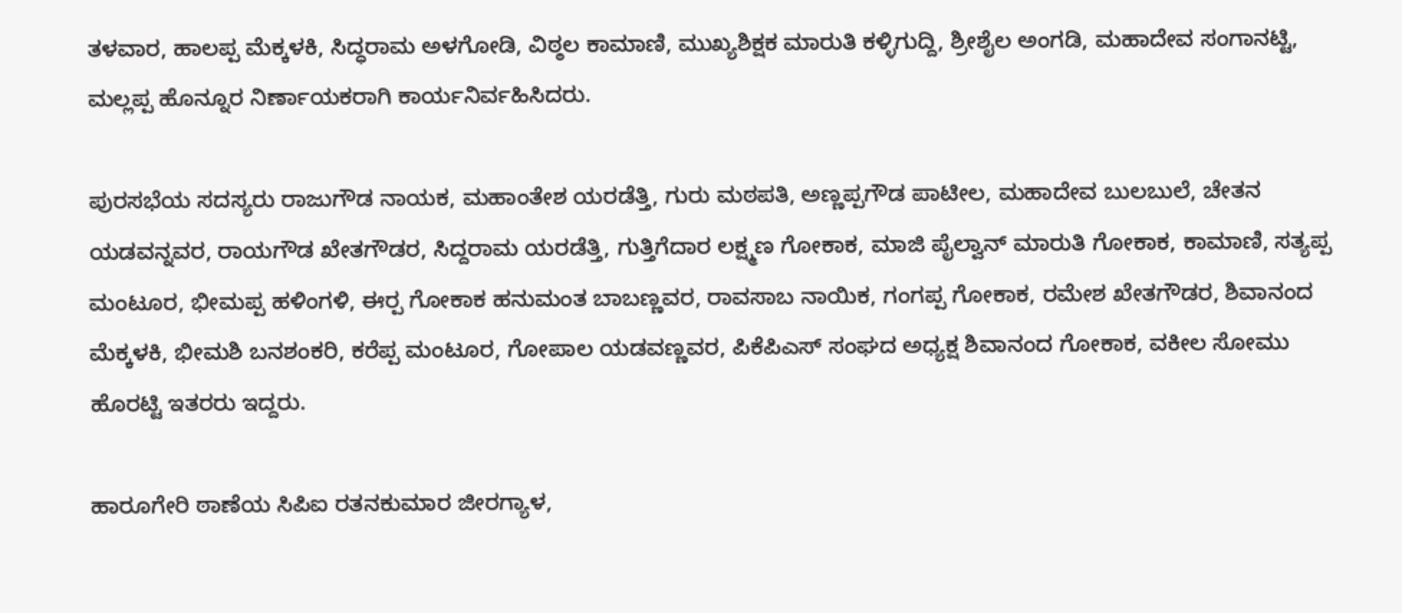ತಳವಾರ, ಹಾಲಪ್ಪ ಮೆಕ್ಕಳಕಿ, ಸಿದ್ಧರಾಮ ಅಳಗೋಡಿ, ವಿಠ್ಠಲ ಕಾಮಾಣಿ, ಮುಖ್ಯಶಿಕ್ಷಕ ಮಾರುತಿ ಕಳ್ಳಿಗುದ್ದಿ, ಶ್ರೀಶೈಲ ಅಂಗಡಿ, ಮಹಾದೇವ ಸಂಗಾನಟ್ಟಿ, ಮಲ್ಲಪ್ಪ ಹೊನ್ನೂರ ನಿರ್ಣಾಯಕರಾಗಿ ಕಾರ್ಯನಿರ್ವಹಿಸಿದರು.

ಪುರಸಭೆಯ ಸದಸ್ಯರು ರಾಜುಗೌಡ ನಾಯಕ, ಮಹಾಂತೇಶ ಯರಡೆತ್ತಿ, ಗುರು ಮಠಪತಿ, ಅಣ್ಣಪ್ಪಗೌಡ ಪಾಟೀಲ, ಮಹಾದೇವ ಬುಲಬುಲೆ, ಚೇತನ ಯಡವನ್ನವರ, ರಾಯಗೌಡ ಖೇತಗೌಡರ, ಸಿದ್ದರಾಮ ಯರಡೆತ್ತಿ, ಗುತ್ತಿಗೆದಾರ ಲಕ್ಷ್ಮಣ ಗೋಕಾಕ, ಮಾಜಿ ಪೈಲ್ವಾನ್ ಮಾರುತಿ ಗೋಕಾಕ, ಕಾಮಾಣಿ, ಸತ್ಯಪ್ಪ ಮಂಟೂರ, ಭೀಮಪ್ಪ ಹಳಿಂಗಳಿ, ಈರ‍್ಪ ಗೋಕಾಕ ಹನುಮಂತ ಬಾಬಣ್ಣವರ, ರಾವಸಾಬ ನಾಯಿಕ, ಗಂಗಪ್ಪ ಗೋಕಾಕ, ರಮೇಶ ಖೇತಗೌಡರ, ಶಿವಾನಂದ ಮೆಕ್ಕಳಕಿ, ಭೀಮಶಿ ಬನಶಂಕರಿ, ಕರೆಪ್ಪ ಮಂಟೂರ, ಗೋಪಾಲ ಯಡವಣ್ಣವರ, ಪಿಕೆಪಿಎಸ್ ಸಂಘದ ಅಧ್ಯಕ್ಷ ಶಿವಾನಂದ ಗೋಕಾಕ, ವಕೀಲ ಸೋಮು ಹೊರಟ್ಟಿ ಇತರರು ಇದ್ದರು.

ಹಾರೂಗೇರಿ ಠಾಣೆಯ ಸಿಪಿಐ ರತನಕುಮಾರ ಜೀರಗ್ಯಾಳ,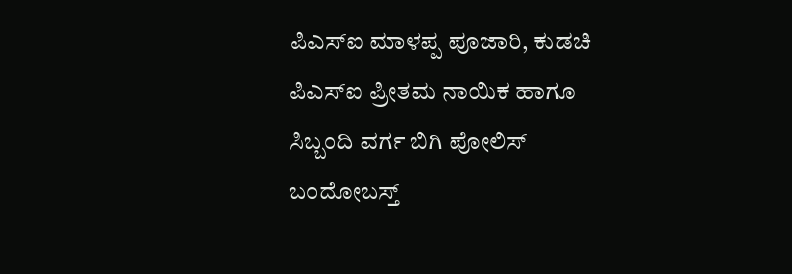ಪಿಎಸ್‌ಐ ಮಾಳಪ್ಪ ಪೂಜಾರಿ, ಕುಡಚಿ ಪಿಎಸ್‌ಐ ಪ್ರೀತಮ ನಾಯಿಕ ಹಾಗೂ ಸಿಬ್ಬಂದಿ ವರ್ಗ ಬಿಗಿ ಪೋಲಿಸ್ ಬಂದೋಬಸ್ತ್‌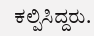ಕಲ್ಪಿಸಿದ್ದರು.